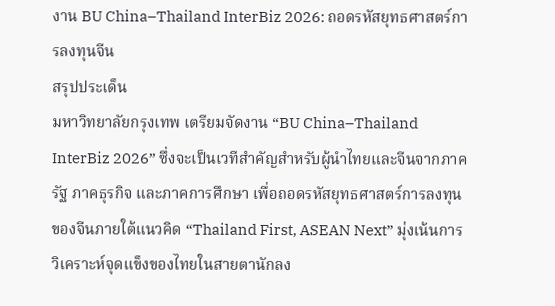งาน BU China–Thailand InterBiz 2026: ถอดรหัสยุทธศาสตร์การลงทุนจีน
สรุปประเด็น
มหาวิทยาลัยกรุงเทพ เตรียมจัดงาน “BU China–Thailand InterBiz 2026” ซึ่งจะเป็นเวทีสำคัญสำหรับผู้นำไทยและจีนจากภาครัฐ ภาคธุรกิจ และภาคการศึกษา เพื่อถอดรหัสยุทธศาสตร์การลงทุนของจีนภายใต้แนวคิด “Thailand First, ASEAN Next” มุ่งเน้นการวิเคราะห์จุดแข็งของไทยในสายตานักลง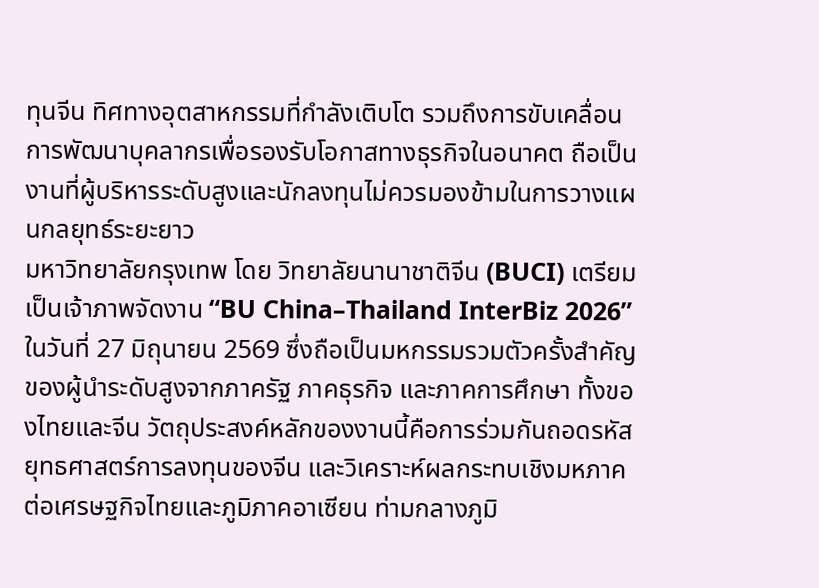ทุนจีน ทิศทางอุตสาหกรรมที่กำลังเติบโต รวมถึงการขับเคลื่อนการพัฒนาบุคลากรเพื่อรองรับโอกาสทางธุรกิจในอนาคต ถือเป็นงานที่ผู้บริหารระดับสูงและนักลงทุนไม่ควรมองข้ามในการวางแผนกลยุทธ์ระยะยาว
มหาวิทยาลัยกรุงเทพ โดย วิทยาลัยนานาชาติจีน (BUCI) เตรียมเป็นเจ้าภาพจัดงาน “BU China–Thailand InterBiz 2026” ในวันที่ 27 มิถุนายน 2569 ซึ่งถือเป็นมหกรรมรวมตัวครั้งสำคัญของผู้นำระดับสูงจากภาครัฐ ภาคธุรกิจ และภาคการศึกษา ทั้งของไทยและจีน วัตถุประสงค์หลักของงานนี้คือการร่วมกันถอดรหัสยุทธศาสตร์การลงทุนของจีน และวิเคราะห์ผลกระทบเชิงมหภาคต่อเศรษฐกิจไทยและภูมิภาคอาเซียน ท่ามกลางภูมิ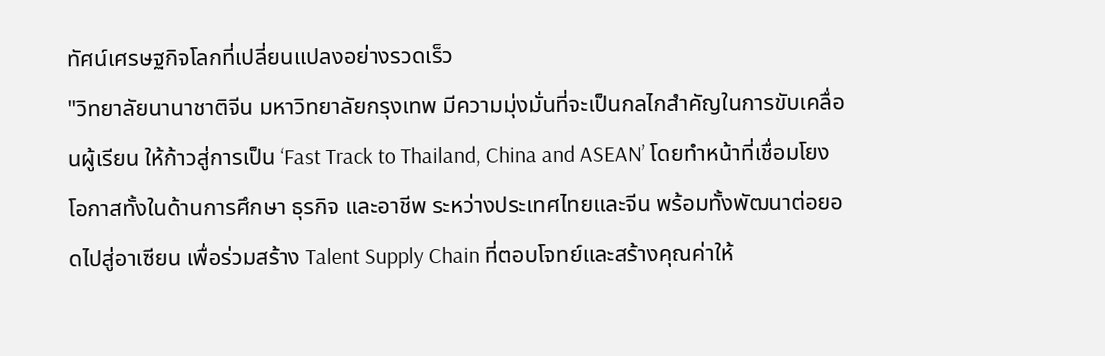ทัศน์เศรษฐกิจโลกที่เปลี่ยนแปลงอย่างรวดเร็ว
"วิทยาลัยนานาชาติจีน มหาวิทยาลัยกรุงเทพ มีความมุ่งมั่นที่จะเป็นกลไกสำคัญในการขับเคลื่อนผู้เรียน ให้ก้าวสู่การเป็น ‘Fast Track to Thailand, China and ASEAN’ โดยทำหน้าที่เชื่อมโยงโอกาสทั้งในด้านการศึกษา ธุรกิจ และอาชีพ ระหว่างประเทศไทยและจีน พร้อมทั้งพัฒนาต่อยอดไปสู่อาเซียน เพื่อร่วมสร้าง Talent Supply Chain ที่ตอบโจทย์และสร้างคุณค่าให้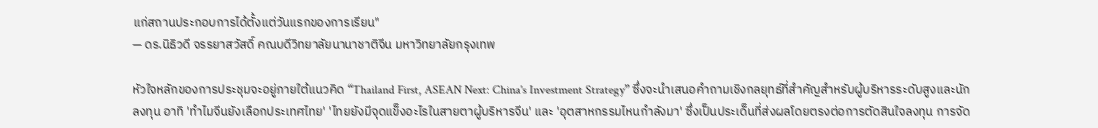แก่สถานประกอบการได้ตั้งแต่วันแรกของการเรียน"
— ดร.นิธิวดี จรรยาสวัสดิ์ คณบดีวิทยาลัยนานาชาติจีน มหาวิทยาลัยกรุงเทพ

หัวใจหลักของการประชุมจะอยู่ภายใต้แนวคิด “Thailand First, ASEAN Next: China's Investment Strategy” ซึ่งจะนำเสนอคำถามเชิงกลยุทธ์ที่สำคัญสำหรับผู้บริหารระดับสูงและนักลงทุน อาทิ 'ทำไมจีนยังเลือกประเทศไทย' 'ไทยยังมีจุดแข็งอะไรในสายตาผู้บริหารจีน' และ 'อุตสาหกรรมไหนกำลังมา' ซึ่งเป็นประเด็นที่ส่งผลโดยตรงต่อการตัดสินใจลงทุน การจัด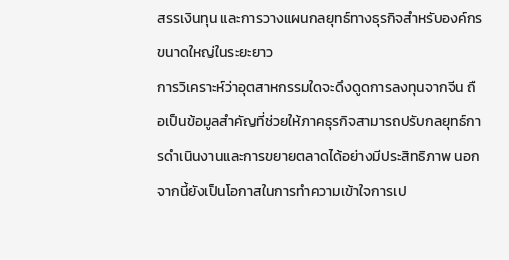สรรเงินทุน และการวางแผนกลยุทธ์ทางธุรกิจสำหรับองค์กรขนาดใหญ่ในระยะยาว
การวิเคราะห์ว่าอุตสาหกรรมใดจะดึงดูดการลงทุนจากจีน ถือเป็นข้อมูลสำคัญที่ช่วยให้ภาคธุรกิจสามารถปรับกลยุทธ์การดำเนินงานและการขยายตลาดได้อย่างมีประสิทธิภาพ นอกจากนี้ยังเป็นโอกาสในการทำความเข้าใจการเป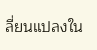ลี่ยนแปลงใน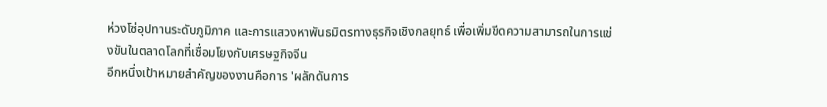ห่วงโซ่อุปทานระดับภูมิภาค และการแสวงหาพันธมิตรทางธุรกิจเชิงกลยุทธ์ เพื่อเพิ่มขีดความสามารถในการแข่งขันในตลาดโลกที่เชื่อมโยงกับเศรษฐกิจจีน
อีกหนึ่งเป้าหมายสำคัญของงานคือการ 'ผลักดันการ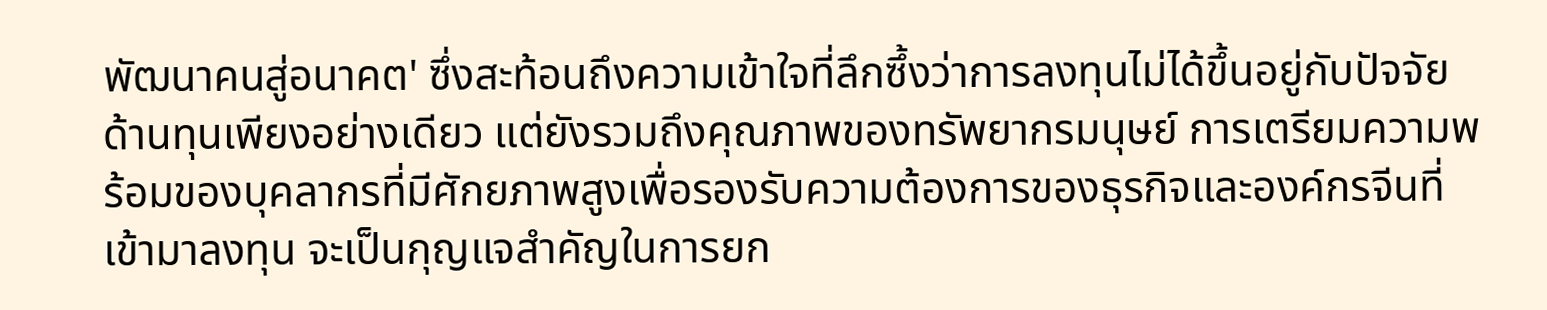พัฒนาคนสู่อนาคต' ซึ่งสะท้อนถึงความเข้าใจที่ลึกซึ้งว่าการลงทุนไม่ได้ขึ้นอยู่กับปัจจัยด้านทุนเพียงอย่างเดียว แต่ยังรวมถึงคุณภาพของทรัพยากรมนุษย์ การเตรียมความพร้อมของบุคลากรที่มีศักยภาพสูงเพื่อรองรับความต้องการของธุรกิจและองค์กรจีนที่เข้ามาลงทุน จะเป็นกุญแจสำคัญในการยก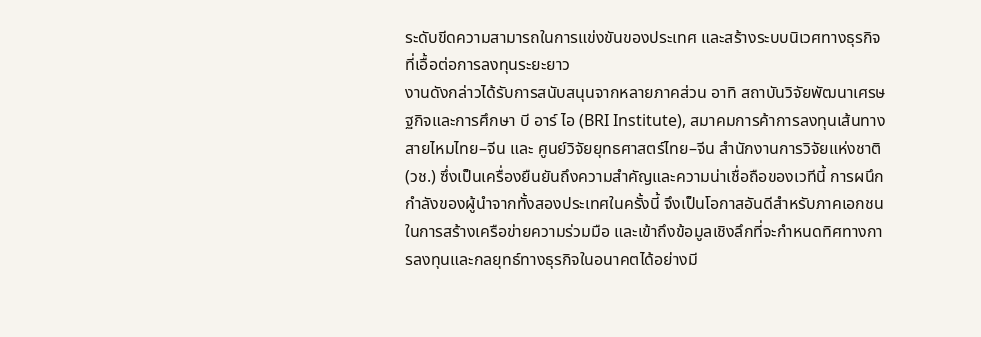ระดับขีดความสามารถในการแข่งขันของประเทศ และสร้างระบบนิเวศทางธุรกิจที่เอื้อต่อการลงทุนระยะยาว
งานดังกล่าวได้รับการสนับสนุนจากหลายภาคส่วน อาทิ สถาบันวิจัยพัฒนาเศรษฐกิจและการศึกษา บี อาร์ ไอ (BRI Institute), สมาคมการค้าการลงทุนเส้นทางสายไหมไทย–จีน และ ศูนย์วิจัยยุทธศาสตร์ไทย–จีน สำนักงานการวิจัยแห่งชาติ (วช.) ซึ่งเป็นเครื่องยืนยันถึงความสำคัญและความน่าเชื่อถือของเวทีนี้ การผนึกกำลังของผู้นำจากทั้งสองประเทศในครั้งนี้ จึงเป็นโอกาสอันดีสำหรับภาคเอกชนในการสร้างเครือข่ายความร่วมมือ และเข้าถึงข้อมูลเชิงลึกที่จะกำหนดทิศทางการลงทุนและกลยุทธ์ทางธุรกิจในอนาคตได้อย่างมี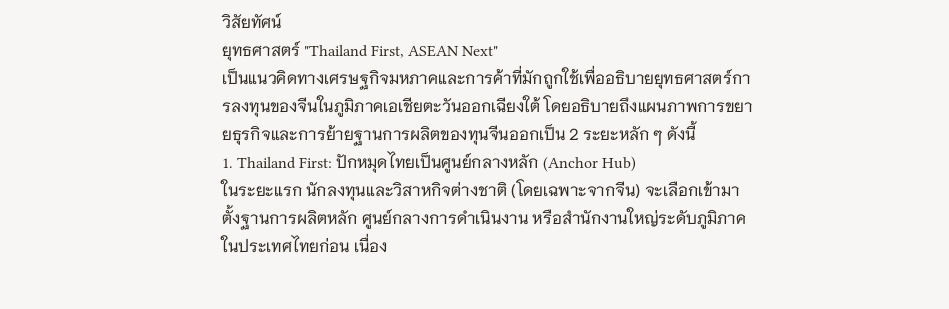วิสัยทัศน์
ยุทธศาสตร์ "Thailand First, ASEAN Next"
เป็นแนวคิดทางเศรษฐกิจมหภาคและการค้าที่มักถูกใช้เพื่ออธิบายยุทธศาสตร์การลงทุนของจีนในภูมิภาคเอเชียตะวันออกเฉียงใต้ โดยอธิบายถึงแผนภาพการขยายธุรกิจและการย้ายฐานการผลิตของทุนจีนออกเป็น 2 ระยะหลัก ๆ ดังนี้
1. Thailand First: ปักหมุดไทยเป็นศูนย์กลางหลัก (Anchor Hub)
ในระยะแรก นักลงทุนและวิสาหกิจต่างชาติ (โดยเฉพาะจากจีน) จะเลือกเข้ามาตั้งฐานการผลิตหลัก ศูนย์กลางการดำเนินงาน หรือสำนักงานใหญ่ระดับภูมิภาคในประเทศไทยก่อน เนื่อง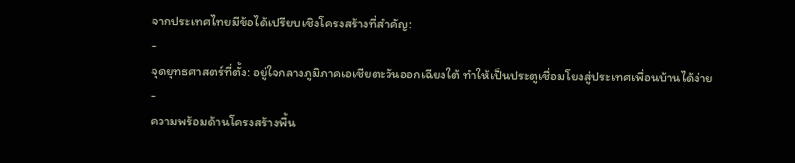จากประเทศไทยมีข้อได้เปรียบเชิงโครงสร้างที่สำคัญ:
-
จุดยุทธศาสตร์ที่ตั้ง: อยู่ใจกลางภูมิภาคเอเชียตะวันออกเฉียงใต้ ทำให้เป็นประตูเชื่อมโยงสู่ประเทศเพื่อนบ้านได้ง่าย
-
ความพร้อมด้านโครงสร้างพื้น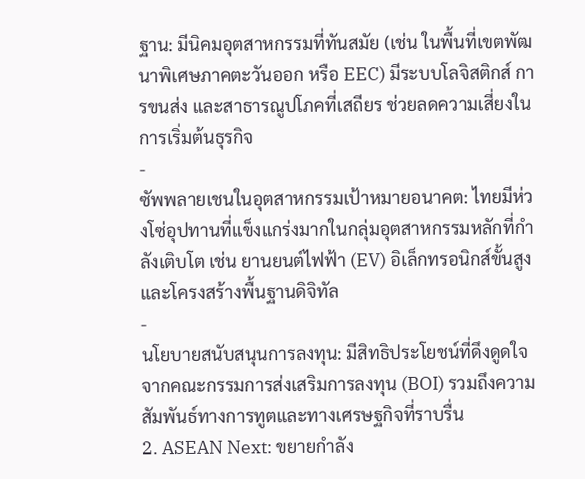ฐาน: มีนิคมอุตสาหกรรมที่ทันสมัย (เช่น ในพื้นที่เขตพัฒนาพิเศษภาคตะวันออก หรือ EEC) มีระบบโลจิสติกส์ การขนส่ง และสาธารณูปโภคที่เสถียร ช่วยลดความเสี่ยงในการเริ่มต้นธุรกิจ
-
ซัพพลายเชนในอุตสาหกรรมเป้าหมายอนาคต: ไทยมีห่วงโซ่อุปทานที่แข็งแกร่งมากในกลุ่มอุตสาหกรรมหลักที่กำลังเติบโต เช่น ยานยนต์ไฟฟ้า (EV) อิเล็กทรอนิกส์ขั้นสูง และโครงสร้างพื้นฐานดิจิทัล
-
นโยบายสนับสนุนการลงทุน: มีสิทธิประโยชน์ที่ดึงดูดใจจากคณะกรรมการส่งเสริมการลงทุน (BOI) รวมถึงความสัมพันธ์ทางการทูตและทางเศรษฐกิจที่ราบรื่น
2. ASEAN Next: ขยายกำลัง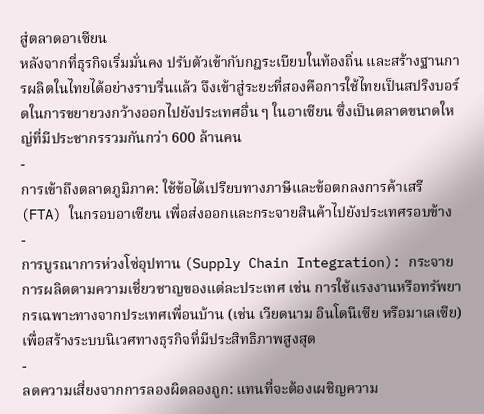สู่ตลาดอาเซียน
หลังจากที่ธุรกิจเริ่มมั่นคง ปรับตัวเข้ากับกฎระเบียบในท้องถิ่น และสร้างฐานการผลิตในไทยได้อย่างราบรื่นแล้ว จึงเข้าสู่ระยะที่สองคือการใช้ไทยเป็นสปริงบอร์ดในการขยายวงกว้างออกไปยังประเทศอื่น ๆ ในอาเซียน ซึ่งเป็นตลาดขนาดใหญ่ที่มีประชากรรวมกันกว่า 600 ล้านคน
-
การเข้าถึงตลาดภูมิภาค: ใช้ข้อได้เปรียบทางภาษีและข้อตกลงการค้าเสรี (FTA) ในกรอบอาเซียน เพื่อส่งออกและกระจายสินค้าไปยังประเทศรอบข้าง
-
การบูรณาการห่วงโซ่อุปทาน (Supply Chain Integration): กระจายการผลิตตามความเชี่ยวชาญของแต่ละประเทศ เช่น การใช้แรงงานหรือทรัพยากรเฉพาะทางจากประเทศเพื่อนบ้าน (เช่น เวียดนาม อินโดนีเซีย หรือมาเลเซีย) เพื่อสร้างระบบนิเวศทางธุรกิจที่มีประสิทธิภาพสูงสุด
-
ลดความเสี่ยงจากการลองผิดลองถูก: แทนที่จะต้องเผชิญความ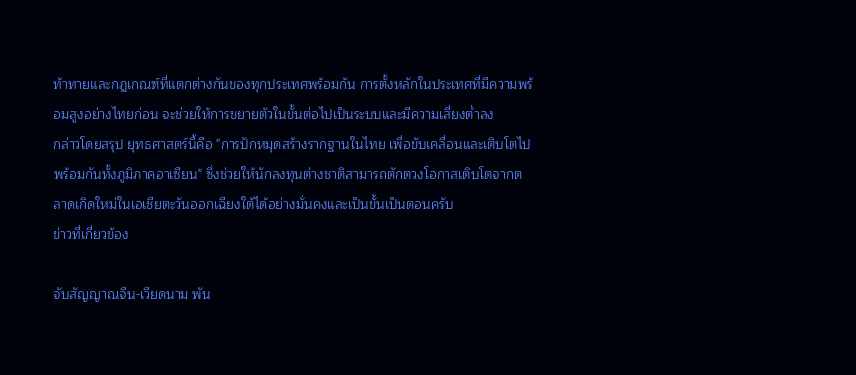ท้าทายและกฎเกณฑ์ที่แตกต่างกันของทุกประเทศพร้อมกัน การตั้งหลักในประเทศที่มีความพร้อมสูงอย่างไทยก่อน จะช่วยให้การขยายตัวในขั้นต่อไปเป็นระบบและมีความเสี่ยงต่ำลง
กล่าวโดยสรุป ยุทธศาสตร์นี้คือ "การปักหมุดสร้างรากฐานในไทย เพื่อขับเคลื่อนและเติบโตไปพร้อมกันทั้งภูมิภาคอาเซียน" ซึ่งช่วยให้นักลงทุนต่างชาติสามารถตักตวงโอกาสเติบโตจากตลาดเกิดใหม่ในเอเชียตะวันออกเฉียงใต้ได้อย่างมั่นคงและเป็นขั้นเป็นตอนครับ
ข่าวที่เกี่ยวข้อง

จับสัญญาณจีน-เวียดนาม พัน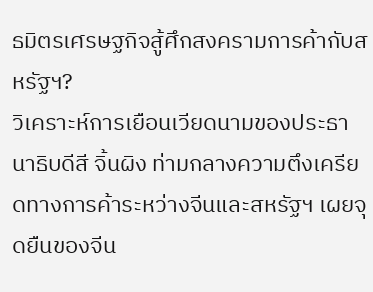ธมิตรเศรษฐกิจสู้ศึกสงครามการค้ากับสหรัฐฯ?
วิเคราะห์การเยือนเวียดนามของประธานาธิบดีสี จิ้นผิง ท่ามกลางความตึงเครียดทางการค้าระหว่างจีนและสหรัฐฯ เผยจุดยืนของจีน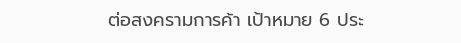ต่อสงครามการค้า เป้าหมาย 6 ประ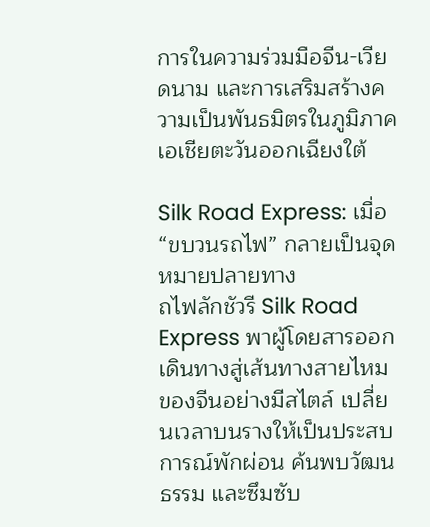การในความร่วมมือจีน-เวียดนาม และการเสริมสร้างความเป็นพันธมิตรในภูมิภาคเอเชียตะวันออกเฉียงใต้

Silk Road Express: เมื่อ “ขบวนรถไฟ” กลายเป็นจุดหมายปลายทาง
ถไฟลักชัวรี Silk Road Express พาผู้โดยสารออกเดินทางสู่เส้นทางสายไหมของจีนอย่างมีสไตล์ เปลี่ยนเวลาบนรางให้เป็นประสบการณ์พักผ่อน ค้นพบวัฒนธรรม และซึมซับ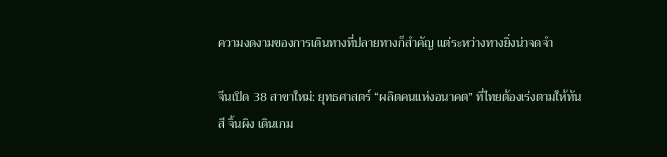ความงดงามของการเดินทางที่ปลายทางก็สำคัญ แต่ระหว่างทางยิ่งน่าจดจำ

จีนเปิด 38 สาขาใหม่: ยุทธศาสตร์ “ผลิตคนแห่งอนาคต” ที่ไทยต้องเร่งตามให้ทัน
สี จิ้นผิง เดินเกม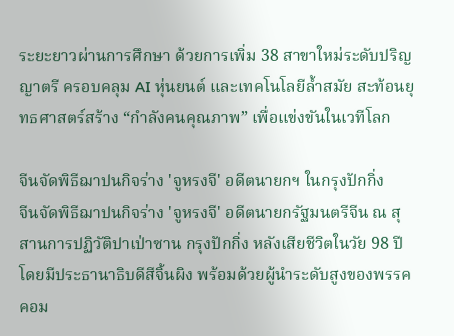ระยะยาวผ่านการศึกษา ด้วยการเพิ่ม 38 สาขาใหม่ระดับปริญญาตรี ครอบคลุม AI หุ่นยนต์ และเทคโนโลยีล้ำสมัย สะท้อนยุทธศาสตร์สร้าง “กำลังคนคุณภาพ” เพื่อแข่งขันในเวทีโลก

จีนจัดพิธีฌาปนกิจร่าง 'จูหรงจี' อดีตนายกฯ ในกรุงปักกิ่ง
จีนจัดพิธีฌาปนกิจร่าง 'จูหรงจี' อดีตนายกรัฐมนตรีจีน ณ สุสานการปฏิวัติปาเป่าซาน กรุงปักกิ่ง หลังเสียชีวิตในวัย 98 ปี โดยมีประธานาธิบดีสีจิ้นผิง พร้อมด้วยผู้นำระดับสูงของพรรคคอม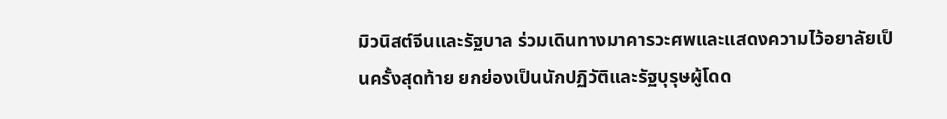มิวนิสต์จีนและรัฐบาล ร่วมเดินทางมาคารวะศพและแสดงความไว้อยาลัยเป็นครั้งสุดท้าย ยกย่องเป็นนักปฏิวัติและรัฐบุรุษผู้โดด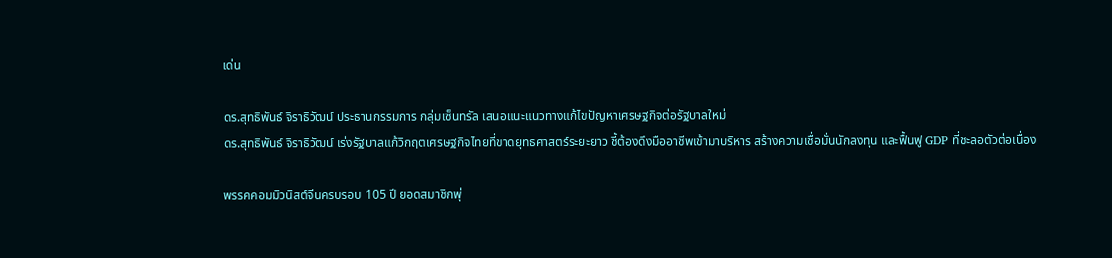เด่น

ดร.สุทธิพันธ์ จิราธิวัฒน์ ประธานกรรมการ กลุ่มเซ็นทรัล เสนอแนะแนวทางแก้ไขปัญหาเศรษฐกิจต่อรัฐบาลใหม่
ดร.สุทธิพันธ์ จิราธิวัฒน์ เร่งรัฐบาลแก้วิกฤตเศรษฐกิจไทยที่ขาดยุทธศาสตร์ระยะยาว ชี้ต้องดึงมืออาชีพเข้ามาบริหาร สร้างความเชื่อมั่นนักลงทุน และฟื้นฟู GDP ที่ชะลอตัวต่อเนื่อง

พรรคคอมมิวนิสต์จีนครบรอบ 105 ปี ยอดสมาชิกพุ่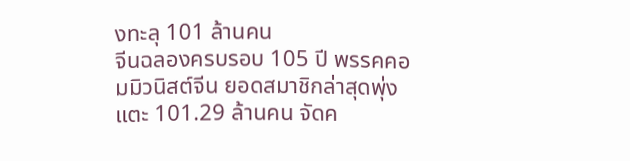งทะลุ 101 ล้านคน
จีนฉลองครบรอบ 105 ปี พรรคคอมมิวนิสต์จีน ยอดสมาชิกล่าสุดพุ่งแตะ 101.29 ล้านคน จัดค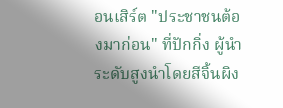อนเสิร์ต "ประชาชนต้องมาก่อน" ที่ปักกิ่ง ผู้นำระดับสูงนำโดยสีจิ้นผิง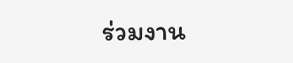ร่วมงาน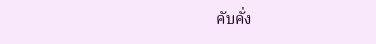คับคั่ง